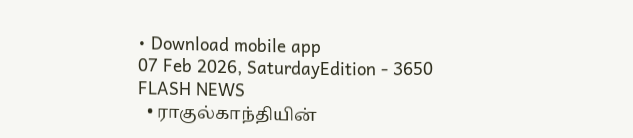• Download mobile app
07 Feb 2026, SaturdayEdition - 3650
FLASH NEWS
  • ராகுல்காந்தியின்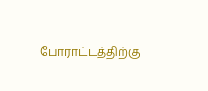போராட்டத்திற்கு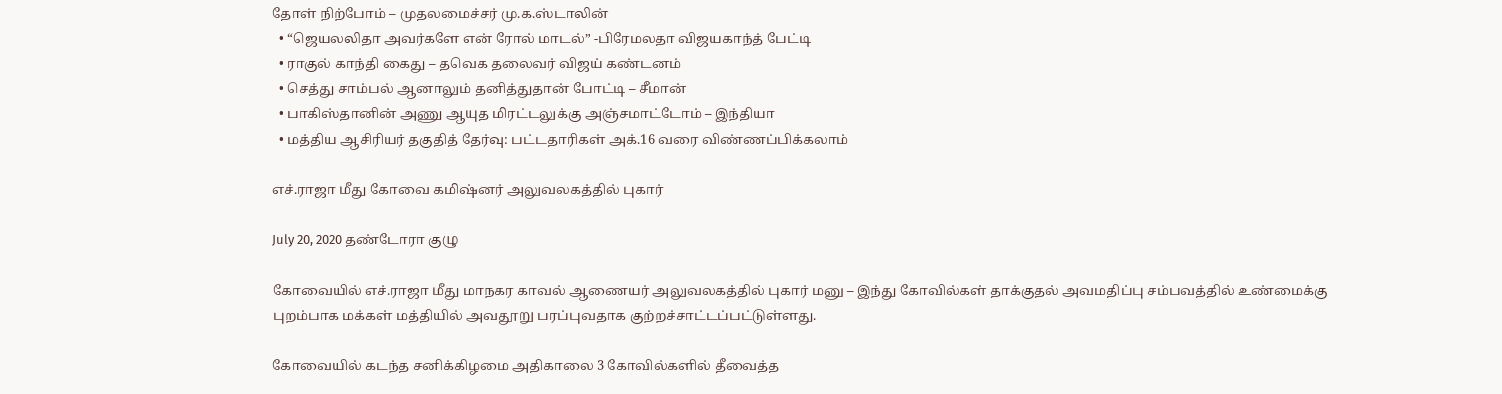தோள் நிற்போம் – முதலமைச்சர் மு.க.ஸ்டாலின்
  • “ஜெயலலிதா அவர்களே என் ரோல் மாடல்” -பிரேமலதா விஜயகாந்த் பேட்டி
  • ராகுல் காந்தி கைது – தவெக தலைவர் விஜய் கண்டனம்
  • செத்து சாம்பல் ஆனாலும் தனித்துதான் போட்டி – சீமான்
  • பாகிஸ்தானின் அணு ஆயுத மிரட்டலுக்கு அஞ்சமாட்டோம் – இந்தியா
  • மத்திய ஆசிரியர் தகுதித் தேர்வு: பட்டதாரிகள் அக்.16 வரை விண்ணப்பிக்கலாம்

எச்.ராஜா மீது கோவை கமிஷ்னர் அலுவலகத்தில் புகார்

July 20, 2020 தண்டோரா குழு

கோவையில் எச்.ராஜா மீது மாநகர காவல் ஆணையர் அலுவலகத்தில் புகார் மனு – இந்து கோவில்கள் தாக்குதல் அவமதிப்பு சம்பவத்தில் உண்மைக்கு புறம்பாக மக்கள் மத்தியில் அவதூறு பரப்புவதாக குற்றச்சாட்டப்பட்டுள்ளது.

கோவையில் கடந்த சனிக்கிழமை அதிகாலை 3 கோவில்களில் தீவைத்த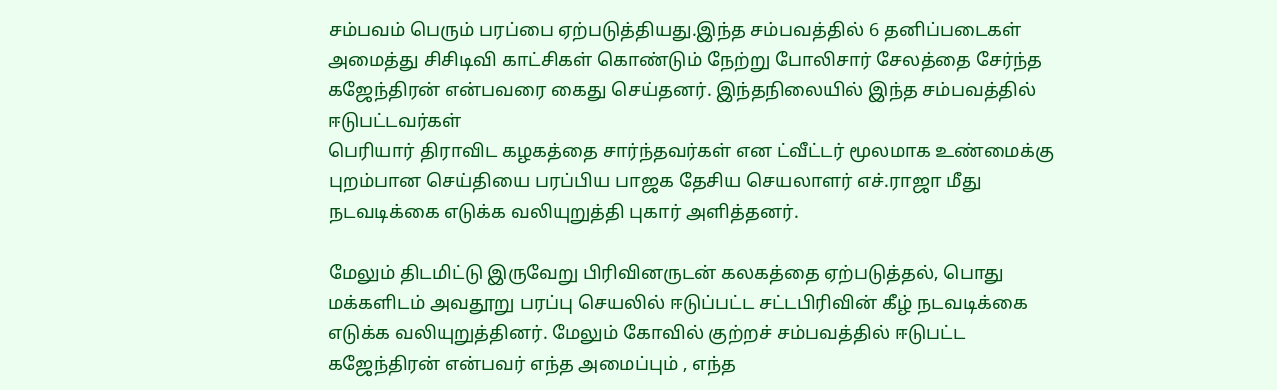சம்பவம் பெரும் பரப்பை ஏற்படுத்தியது.இந்த சம்பவத்தில் 6 தனிப்படைகள் அமைத்து சிசிடிவி காட்சிகள் கொண்டும் நேற்று போலிசார் சேலத்தை சேர்ந்த கஜேந்திரன் என்பவரை கைது செய்தனர். இந்தநிலையில் இந்த சம்பவத்தில் ஈடுபட்டவர்கள்
பெரியார் திராவிட கழகத்தை சார்ந்தவர்கள் என ட்வீட்டர் மூலமாக உண்மைக்கு புறம்பான செய்தியை பரப்பிய பாஜக தேசிய செயலாளர் எச்.ராஜா மீது நடவடிக்கை எடுக்க வலியுறுத்தி புகார் அளித்தனர்.

மேலும் திடமிட்டு இருவேறு பிரிவினருடன் கலகத்தை ஏற்படுத்தல், பொது மக்களிடம் அவதூறு பரப்பு செயலில் ஈடுப்பட்ட சட்டபிரிவின் கீழ் நடவடிக்கை எடுக்க வலியுறுத்தினர். மேலும் கோவில் குற்றச் சம்பவத்தில் ஈடுபட்ட கஜேந்திரன் என்பவர் எந்த அமைப்பும் , எந்த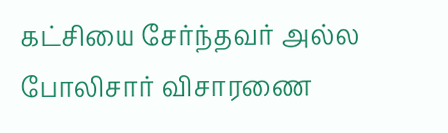கட்சியை சேர்ந்தவர் அல்ல போலிசார் விசாரணை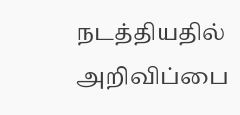நடத்தியதில் அறிவிப்பை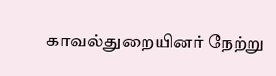காவல்துறையினர் நேற்று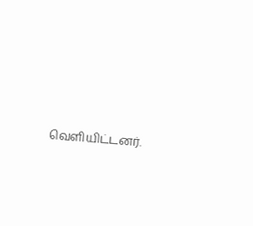வெளியிட்டனர்.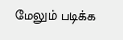மேலும் படிக்க